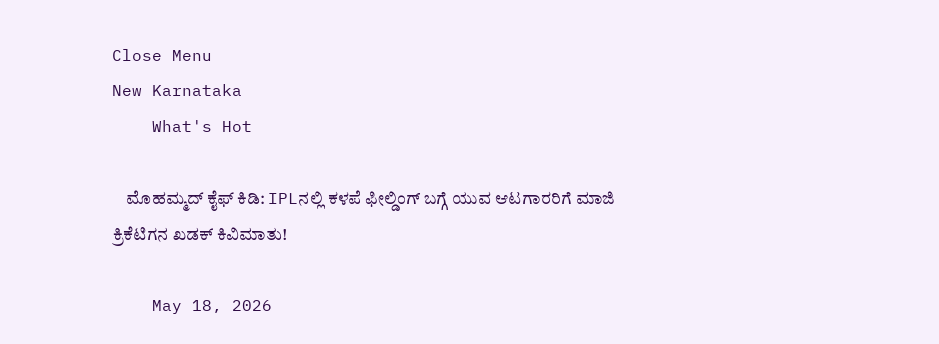Close Menu
New Karnataka
    What's Hot

    ಮೊಹಮ್ಮದ್ ಕೈಫ್ ಕಿಡಿ: IPLನಲ್ಲಿ ಕಳಪೆ ಫೀಲ್ಡಿಂಗ್ ಬಗ್ಗೆ ಯುವ ಆಟಗಾರರಿಗೆ ಮಾಜಿ ಕ್ರಿಕೆಟಿಗನ ಖಡಕ್ ಕಿವಿಮಾತು!

    May 18, 2026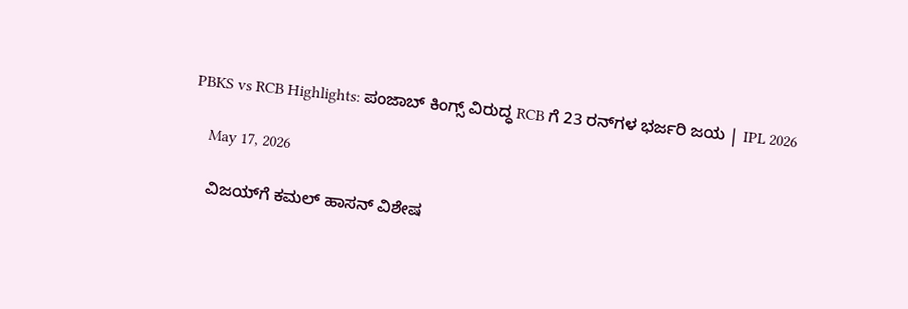PBKS vs RCB Highlights: ಪಂಜಾಬ್ ಕಿಂಗ್ಸ್ ವಿರುದ್ಧ RCB ಗೆ 23 ರನ್‌ಗಳ ಭರ್ಜರಿ ಜಯ | IPL 2026

    May 17, 2026

    ವಿಜಯ್‌ಗೆ ಕಮಲ್ ಹಾಸನ್ ವಿಶೇಷ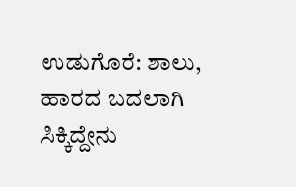ಉಡುಗೊರೆ: ಶಾಲು, ಹಾರದ ಬದಲಾಗಿ ಸಿಕ್ಕಿದ್ದೇನು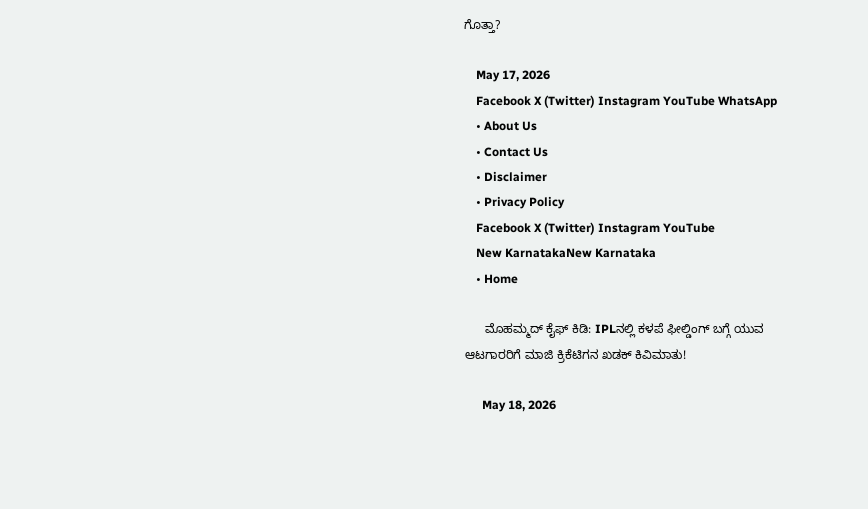ಗೊತ್ತಾ?

    May 17, 2026
    Facebook X (Twitter) Instagram YouTube WhatsApp
    • About Us
    • Contact Us
    • Disclaimer
    • Privacy Policy
    Facebook X (Twitter) Instagram YouTube
    New KarnatakaNew Karnataka
    • Home

      ಮೊಹಮ್ಮದ್ ಕೈಫ್ ಕಿಡಿ: IPLನಲ್ಲಿ ಕಳಪೆ ಫೀಲ್ಡಿಂಗ್ ಬಗ್ಗೆ ಯುವ ಆಟಗಾರರಿಗೆ ಮಾಜಿ ಕ್ರಿಕೆಟಿಗನ ಖಡಕ್ ಕಿವಿಮಾತು!

      May 18, 2026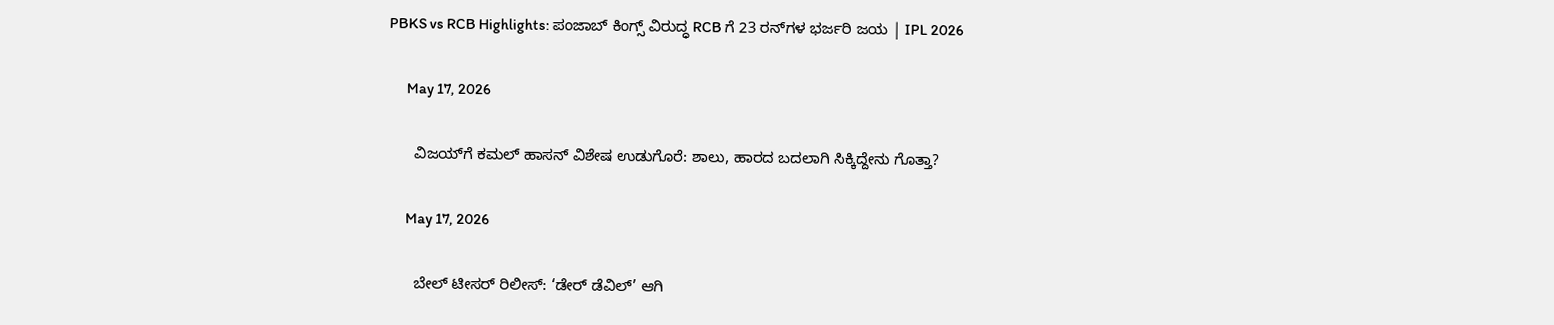PBKS vs RCB Highlights: ಪಂಜಾಬ್ ಕಿಂಗ್ಸ್ ವಿರುದ್ಧ RCB ಗೆ 23 ರನ್‌ಗಳ ಭರ್ಜರಿ ಜಯ | IPL 2026

      May 17, 2026

      ವಿಜಯ್‌ಗೆ ಕಮಲ್ ಹಾಸನ್ ವಿಶೇಷ ಉಡುಗೊರೆ: ಶಾಲು, ಹಾರದ ಬದಲಾಗಿ ಸಿಕ್ಕಿದ್ದೇನು ಗೊತ್ತಾ?

      May 17, 2026

      ಬೇಲ್ ಟೀಸರ್ ರಿಲೀಸ್: ‘ಡೇರ್ ಡೆವಿಲ್’ ಆಗಿ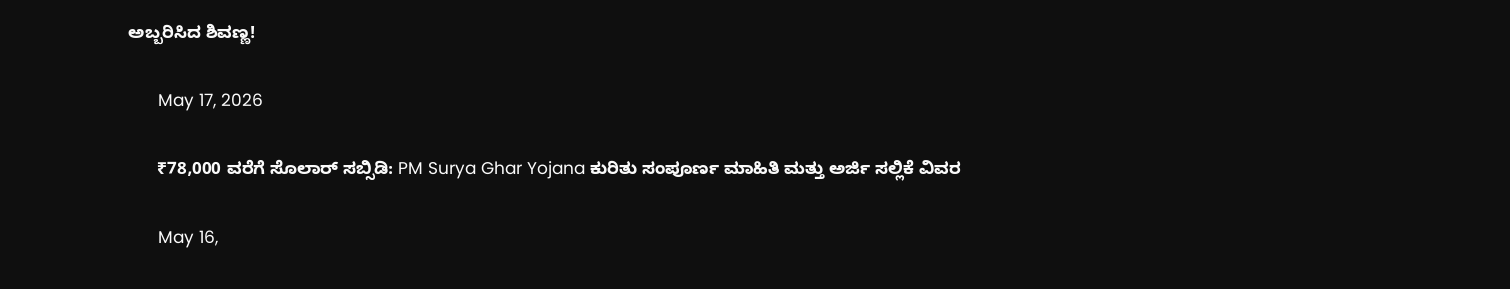ಅಬ್ಬರಿಸಿದ ಶಿವಣ್ಣ!

      May 17, 2026

      ₹78,000 ವರೆಗೆ ಸೊಲಾರ್ ಸಬ್ಸಿಡಿ: PM Surya Ghar Yojana ಕುರಿತು ಸಂಪೂರ್ಣ ಮಾಹಿತಿ ಮತ್ತು ಅರ್ಜಿ ಸಲ್ಲಿಕೆ ವಿವರ

      May 16,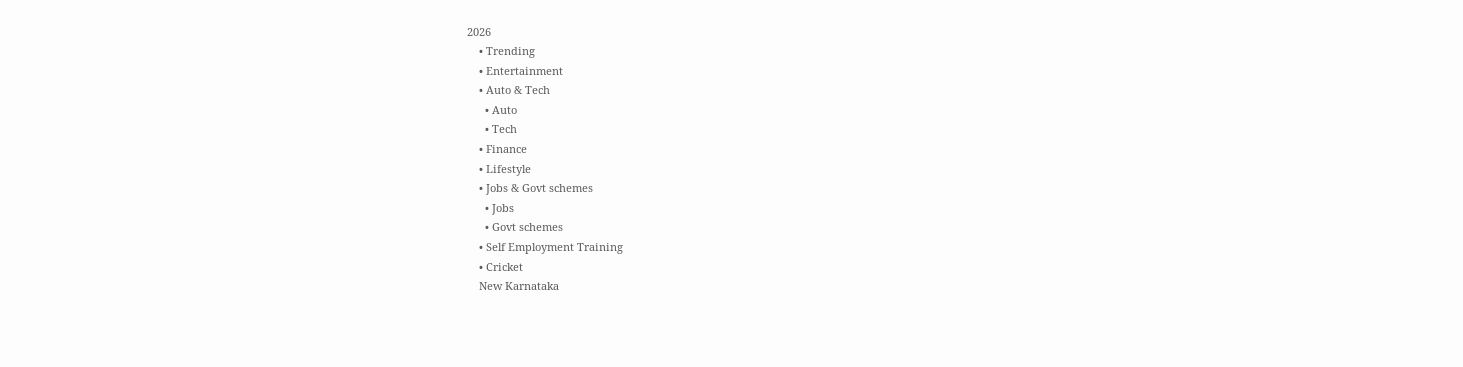2026
    • Trending
    • Entertainment
    • Auto & Tech
      • Auto
      • Tech
    • Finance
    • Lifestyle
    • Jobs & Govt schemes
      • Jobs
      • Govt schemes
    • Self Employment Training
    • Cricket
    New Karnataka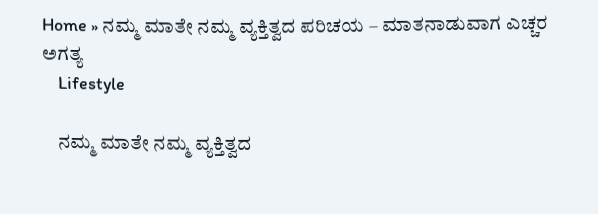Home » ನಮ್ಮ ಮಾತೇ ನಮ್ಮ ವ್ಯಕ್ತಿತ್ವದ ಪರಿಚಯ – ಮಾತನಾಡುವಾಗ ಎಚ್ಚರ ಅಗತ್ಯ
    Lifestyle

    ನಮ್ಮ ಮಾತೇ ನಮ್ಮ ವ್ಯಕ್ತಿತ್ವದ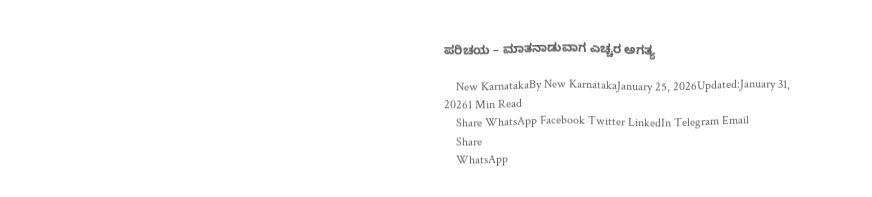ಪರಿಚಯ – ಮಾತನಾಡುವಾಗ ಎಚ್ಚರ ಅಗತ್ಯ

    New KarnatakaBy New KarnatakaJanuary 25, 2026Updated:January 31, 20261 Min Read
    Share WhatsApp Facebook Twitter LinkedIn Telegram Email
    Share
    WhatsApp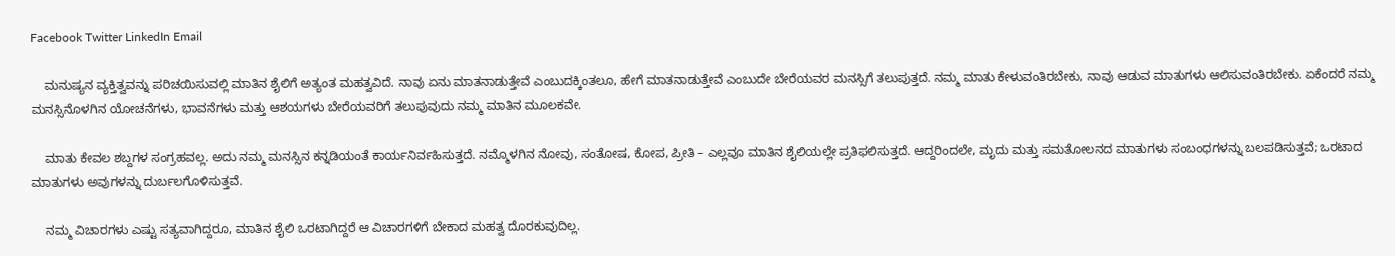Facebook Twitter LinkedIn Email

    ಮನುಷ್ಯನ ವ್ಯಕ್ತಿತ್ವವನ್ನು ಪರಿಚಯಿಸುವಲ್ಲಿ ಮಾತಿನ ಶೈಲಿಗೆ ಅತ್ಯಂತ ಮಹತ್ವವಿದೆ. ನಾವು ಏನು ಮಾತನಾಡುತ್ತೇವೆ ಎಂಬುದಕ್ಕಿಂತಲೂ, ಹೇಗೆ ಮಾತನಾಡುತ್ತೇವೆ ಎಂಬುದೇ ಬೇರೆಯವರ ಮನಸ್ಸಿಗೆ ತಲುಪುತ್ತದೆ. ನಮ್ಮ ಮಾತು ಕೇಳುವಂತಿರಬೇಕು, ನಾವು ಆಡುವ ಮಾತುಗಳು ಆಲಿಸುವಂತಿರಬೇಕು. ಏಕೆಂದರೆ ನಮ್ಮ ಮನಸ್ಸಿನೊಳಗಿನ ಯೋಚನೆಗಳು, ಭಾವನೆಗಳು ಮತ್ತು ಆಶಯಗಳು ಬೇರೆಯವರಿಗೆ ತಲುಪುವುದು ನಮ್ಮ ಮಾತಿನ ಮೂಲಕವೇ.

    ಮಾತು ಕೇವಲ ಶಬ್ದಗಳ ಸಂಗ್ರಹವಲ್ಲ. ಅದು ನಮ್ಮ ಮನಸ್ಸಿನ ಕನ್ನಡಿಯಂತೆ ಕಾರ್ಯನಿರ್ವಹಿಸುತ್ತದೆ. ನಮ್ಮೊಳಗಿನ ನೋವು, ಸಂತೋಷ, ಕೋಪ, ಪ್ರೀತಿ – ಎಲ್ಲವೂ ಮಾತಿನ ಶೈಲಿಯಲ್ಲೇ ಪ್ರತಿಫಲಿಸುತ್ತದೆ. ಆದ್ದರಿಂದಲೇ, ಮೃದು ಮತ್ತು ಸಮತೋಲನದ ಮಾತುಗಳು ಸಂಬಂಧಗಳನ್ನು ಬಲಪಡಿಸುತ್ತವೆ; ಒರಟಾದ ಮಾತುಗಳು ಅವುಗಳನ್ನು ದುರ್ಬಲಗೊಳಿಸುತ್ತವೆ.

    ನಮ್ಮ ವಿಚಾರಗಳು ಎಷ್ಟು ಸತ್ಯವಾಗಿದ್ದರೂ, ಮಾತಿನ ಶೈಲಿ ಒರಟಾಗಿದ್ದರೆ ಆ ವಿಚಾರಗಳಿಗೆ ಬೇಕಾದ ಮಹತ್ವ ದೊರಕುವುದಿಲ್ಲ.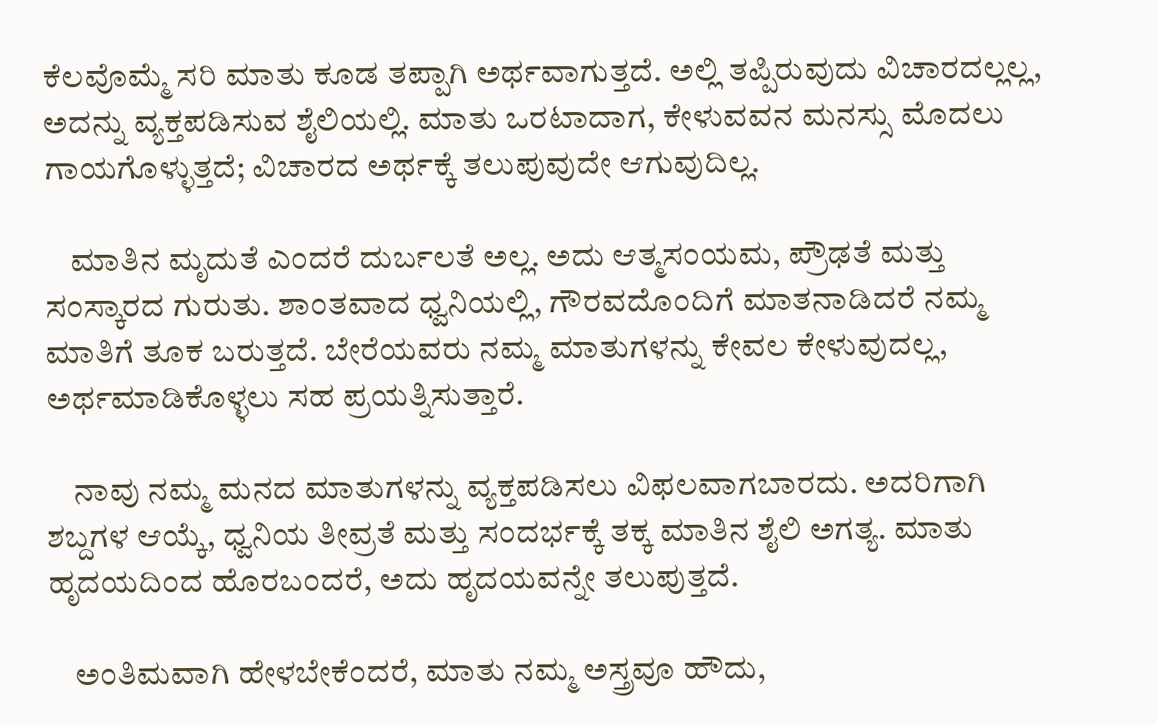ಕೆಲವೊಮ್ಮೆ ಸರಿ ಮಾತು ಕೂಡ ತಪ್ಪಾಗಿ ಅರ್ಥವಾಗುತ್ತದೆ. ಅಲ್ಲಿ ತಪ್ಪಿರುವುದು ವಿಚಾರದಲ್ಲಲ್ಲ, ಅದನ್ನು ವ್ಯಕ್ತಪಡಿಸುವ ಶೈಲಿಯಲ್ಲಿ. ಮಾತು ಒರಟಾದಾಗ, ಕೇಳುವವನ ಮನಸ್ಸು ಮೊದಲು ಗಾಯಗೊಳ್ಳುತ್ತದೆ; ವಿಚಾರದ ಅರ್ಥಕ್ಕೆ ತಲುಪುವುದೇ ಆಗುವುದಿಲ್ಲ.

    ಮಾತಿನ ಮೃದುತೆ ಎಂದರೆ ದುರ್ಬಲತೆ ಅಲ್ಲ. ಅದು ಆತ್ಮಸಂಯಮ, ಪ್ರೌಢತೆ ಮತ್ತು ಸಂಸ್ಕಾರದ ಗುರುತು. ಶಾಂತವಾದ ಧ್ವನಿಯಲ್ಲಿ, ಗೌರವದೊಂದಿಗೆ ಮಾತನಾಡಿದರೆ ನಮ್ಮ ಮಾತಿಗೆ ತೂಕ ಬರುತ್ತದೆ. ಬೇರೆಯವರು ನಮ್ಮ ಮಾತುಗಳನ್ನು ಕೇವಲ ಕೇಳುವುದಲ್ಲ, ಅರ್ಥಮಾಡಿಕೊಳ್ಳಲು ಸಹ ಪ್ರಯತ್ನಿಸುತ್ತಾರೆ.

    ನಾವು ನಮ್ಮ ಮನದ ಮಾತುಗಳನ್ನು ವ್ಯಕ್ತಪಡಿಸಲು ವಿಫಲವಾಗಬಾರದು. ಅದರಿಗಾಗಿ ಶಬ್ದಗಳ ಆಯ್ಕೆ, ಧ್ವನಿಯ ತೀವ್ರತೆ ಮತ್ತು ಸಂದರ್ಭಕ್ಕೆ ತಕ್ಕ ಮಾತಿನ ಶೈಲಿ ಅಗತ್ಯ. ಮಾತು ಹೃದಯದಿಂದ ಹೊರಬಂದರೆ, ಅದು ಹೃದಯವನ್ನೇ ತಲುಪುತ್ತದೆ.

    ಅಂತಿಮವಾಗಿ ಹೇಳಬೇಕೆಂದರೆ, ಮಾತು ನಮ್ಮ ಅಸ್ತ್ರವೂ ಹೌದು,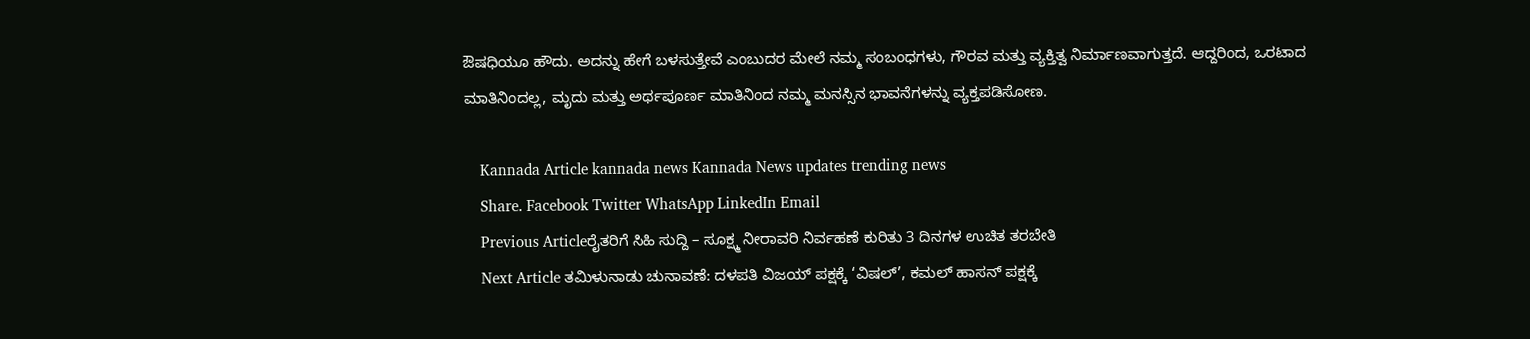ಔಷಧಿಯೂ ಹೌದು. ಅದನ್ನು ಹೇಗೆ ಬಳಸುತ್ತೇವೆ ಎಂಬುದರ ಮೇಲೆ ನಮ್ಮ ಸಂಬಂಧಗಳು, ಗೌರವ ಮತ್ತು ವ್ಯಕ್ತಿತ್ವ ನಿರ್ಮಾಣವಾಗುತ್ತದೆ. ಆದ್ದರಿಂದ, ಒರಟಾದ ಮಾತಿನಿಂದಲ್ಲ, ಮೃದು ಮತ್ತು ಅರ್ಥಪೂರ್ಣ ಮಾತಿನಿಂದ ನಮ್ಮ ಮನಸ್ಸಿನ ಭಾವನೆಗಳನ್ನು ವ್ಯಕ್ತಪಡಿಸೋಣ.

    Kannada Article kannada news Kannada News updates trending news
    Share. Facebook Twitter WhatsApp LinkedIn Email
    Previous Articleರೈತರಿಗೆ ಸಿಹಿ ಸುದ್ದಿ – ಸೂಕ್ಷ್ಮ ನೀರಾವರಿ ನಿರ್ವಹಣೆ ಕುರಿತು 3 ದಿನಗಳ ಉಚಿತ ತರಬೇತಿ
    Next Article ತಮಿಳುನಾಡು ಚುನಾವಣೆ: ದಳಪತಿ ವಿಜಯ್ ಪಕ್ಷಕ್ಕೆ ‘ವಿಷಲ್’, ಕಮಲ್ ಹಾಸನ್ ಪಕ್ಷಕ್ಕೆ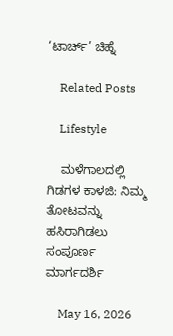‘ಟಾರ್ಚ್’ ಚಿಹ್ನೆ

    Related Posts

    Lifestyle

    ಮಳೆಗಾಲದಲ್ಲಿ ಗಿಡಗಳ ಕಾಳಜಿ: ನಿಮ್ಮ ತೋಟವನ್ನು ಹಸಿರಾಗಿಡಲು ಸಂಪೂರ್ಣ ಮಾರ್ಗದರ್ಶಿ

    May 16, 2026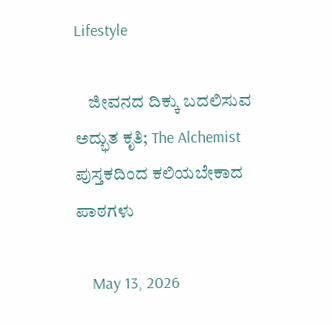Lifestyle

    ಜೀವನದ ದಿಕ್ಕು ಬದಲಿಸುವ ಅದ್ಭುತ ಕೃತಿ; The Alchemist ಪುಸ್ತಕದಿಂದ ಕಲಿಯಬೇಕಾದ ಪಾಠಗಳು

    May 13, 2026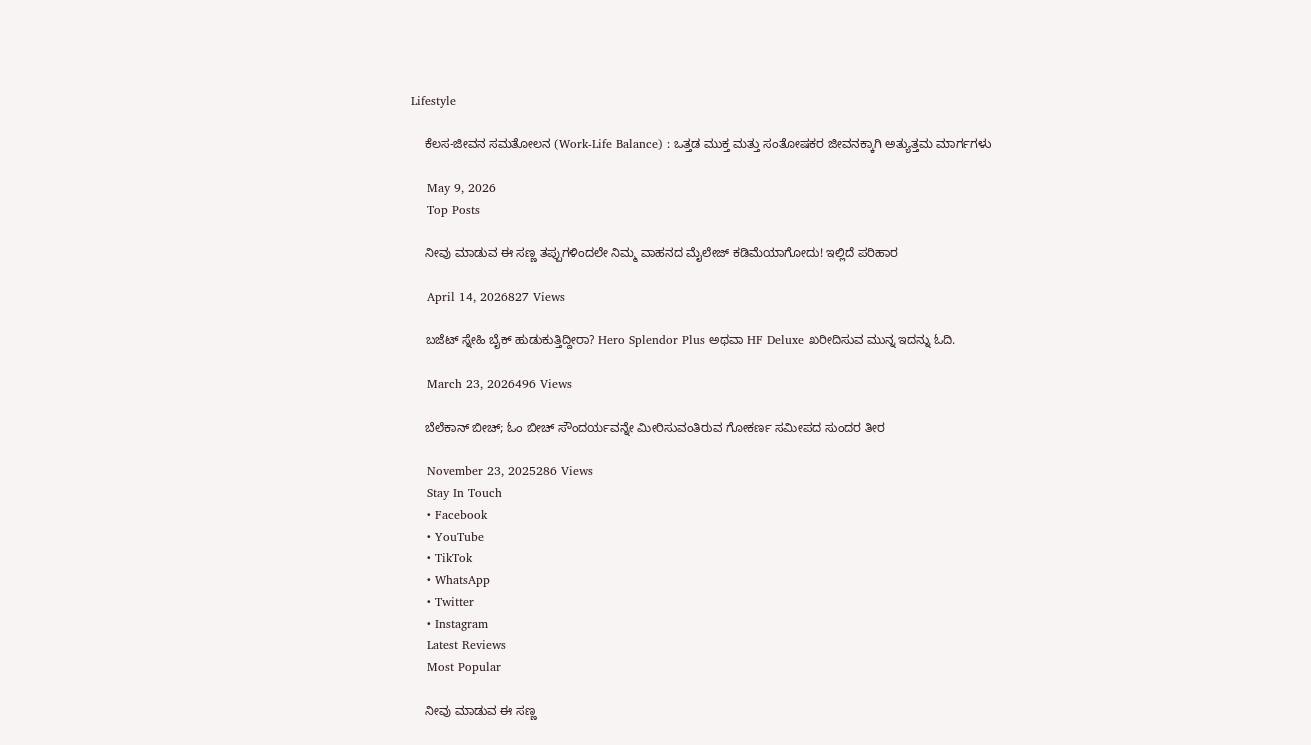Lifestyle

    ಕೆಲಸ-ಜೀವನ ಸಮತೋಲನ (Work-Life Balance) : ಒತ್ತಡ ಮುಕ್ತ ಮತ್ತು ಸಂತೋಷಕರ ಜೀವನಕ್ಕಾಗಿ ಅತ್ಯುತ್ತಮ ಮಾರ್ಗಗಳು

    May 9, 2026
    Top Posts

    ನೀವು ಮಾಡುವ ಈ ಸಣ್ಣ ತಪ್ಪುಗಳಿಂದಲೇ ನಿಮ್ಮ ವಾಹನದ ಮೈಲೇಜ್ ಕಡಿಮೆಯಾಗೋದು! ಇಲ್ಲಿದೆ ಪರಿಹಾರ

    April 14, 2026827 Views

    ಬಜೆಟ್ ಸ್ನೇಹಿ ಬೈಕ್ ಹುಡುಕುತ್ತಿದ್ದೀರಾ? Hero Splendor Plus ಅಥವಾ HF Deluxe ಖರೀದಿಸುವ ಮುನ್ನ ಇದನ್ನು ಓದಿ.

    March 23, 2026496 Views

    ಬೆಲೆಕಾನ್‌ ಬೀಚ್; ಓಂ ಬೀಚ್ ಸೌಂದರ್ಯವನ್ನೇ ಮೀರಿಸುವಂತಿರುವ ಗೋಕರ್ಣ ಸಮೀಪದ ಸುಂದರ ತೀರ

    November 23, 2025286 Views
    Stay In Touch
    • Facebook
    • YouTube
    • TikTok
    • WhatsApp
    • Twitter
    • Instagram
    Latest Reviews
    Most Popular

    ನೀವು ಮಾಡುವ ಈ ಸಣ್ಣ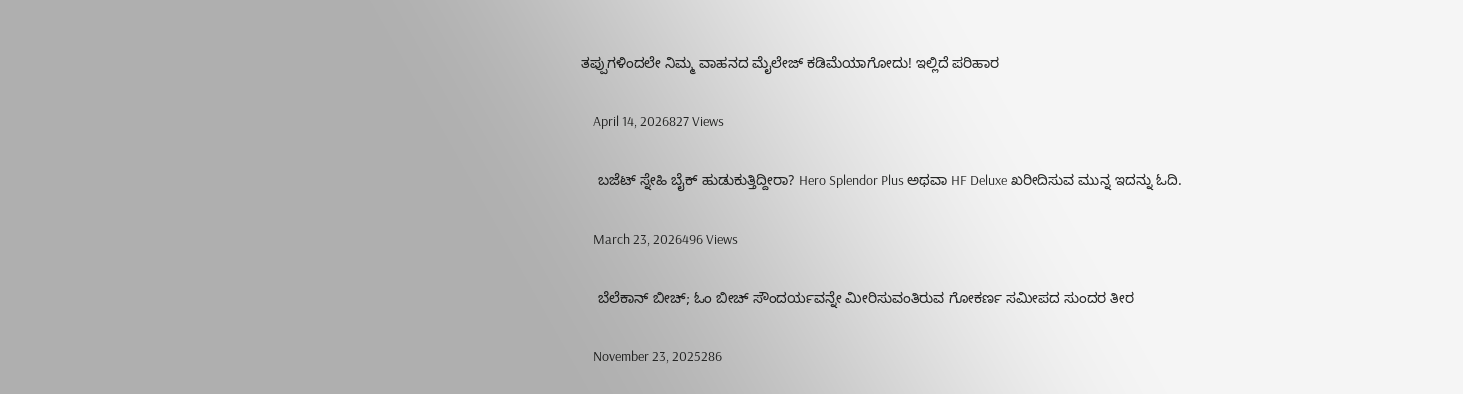ತಪ್ಪುಗಳಿಂದಲೇ ನಿಮ್ಮ ವಾಹನದ ಮೈಲೇಜ್ ಕಡಿಮೆಯಾಗೋದು! ಇಲ್ಲಿದೆ ಪರಿಹಾರ

    April 14, 2026827 Views

    ಬಜೆಟ್ ಸ್ನೇಹಿ ಬೈಕ್ ಹುಡುಕುತ್ತಿದ್ದೀರಾ? Hero Splendor Plus ಅಥವಾ HF Deluxe ಖರೀದಿಸುವ ಮುನ್ನ ಇದನ್ನು ಓದಿ.

    March 23, 2026496 Views

    ಬೆಲೆಕಾನ್‌ ಬೀಚ್; ಓಂ ಬೀಚ್ ಸೌಂದರ್ಯವನ್ನೇ ಮೀರಿಸುವಂತಿರುವ ಗೋಕರ್ಣ ಸಮೀಪದ ಸುಂದರ ತೀರ

    November 23, 2025286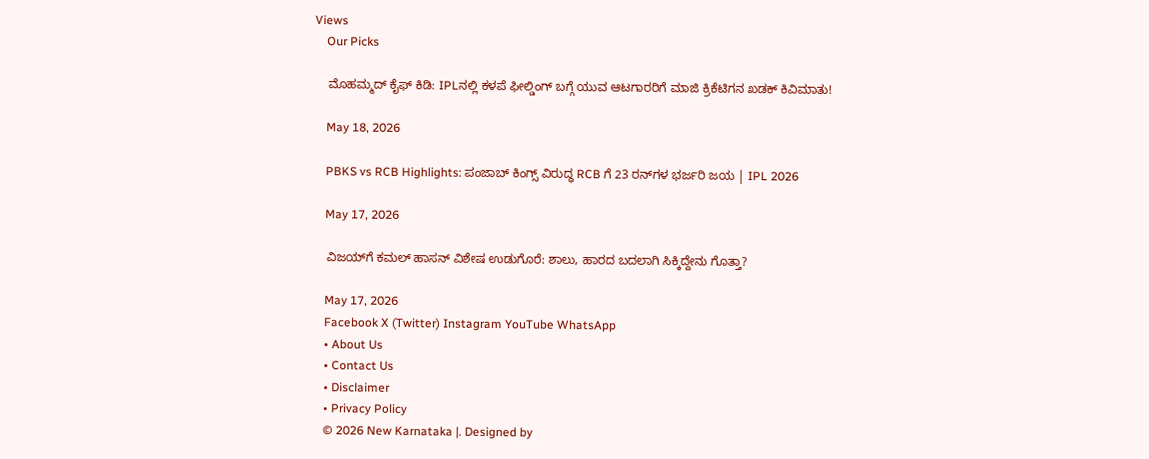Views
    Our Picks

    ಮೊಹಮ್ಮದ್ ಕೈಫ್ ಕಿಡಿ: IPLನಲ್ಲಿ ಕಳಪೆ ಫೀಲ್ಡಿಂಗ್ ಬಗ್ಗೆ ಯುವ ಆಟಗಾರರಿಗೆ ಮಾಜಿ ಕ್ರಿಕೆಟಿಗನ ಖಡಕ್ ಕಿವಿಮಾತು!

    May 18, 2026

    PBKS vs RCB Highlights: ಪಂಜಾಬ್ ಕಿಂಗ್ಸ್ ವಿರುದ್ಧ RCB ಗೆ 23 ರನ್‌ಗಳ ಭರ್ಜರಿ ಜಯ | IPL 2026

    May 17, 2026

    ವಿಜಯ್‌ಗೆ ಕಮಲ್ ಹಾಸನ್ ವಿಶೇಷ ಉಡುಗೊರೆ: ಶಾಲು, ಹಾರದ ಬದಲಾಗಿ ಸಿಕ್ಕಿದ್ದೇನು ಗೊತ್ತಾ?

    May 17, 2026
    Facebook X (Twitter) Instagram YouTube WhatsApp
    • About Us
    • Contact Us
    • Disclaimer
    • Privacy Policy
    © 2026 New Karnataka |. Designed by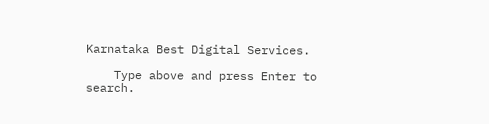Karnataka Best Digital Services.

    Type above and press Enter to search.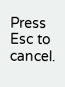Press Esc to cancel.